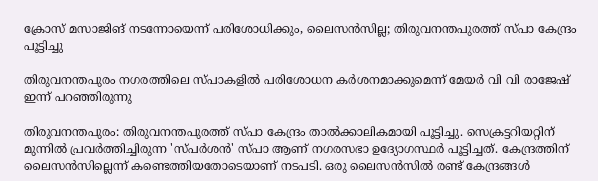ക്രോസ് മസാജിങ് നടന്നോയെന്ന് പരിശോധിക്കും, ലൈസന്‍സില്ല; തിരുവനന്തപുരത്ത് സ്പാ കേന്ദ്രം പൂട്ടിച്ചു

തിരുവനന്തപുരം നഗരത്തിലെ സ്പാകളില്‍ പരിശോധന കര്‍ശനമാക്കുമെന്ന് മേയര്‍ വി വി രാജേഷ് ഇന്ന് പറഞ്ഞിരുന്നു

തിരുവനന്തപുരം: തിരുവനന്തപുരത്ത് സ്പാ കേന്ദ്രം താല്‍ക്കാലികമായി പൂട്ടിച്ചു. സെക്രട്ടറിയറ്റിന് മുന്നില്‍ പ്രവര്‍ത്തിച്ചിരുന്ന 'സ്പര്‍ശന്‍' സ്പാ ആണ് നഗരസഭാ ഉദ്യോഗസ്ഥര്‍ പൂട്ടിച്ചത്. കേന്ദ്രത്തിന് ലൈസന്‍സില്ലെന്ന് കണ്ടെത്തിയതോടെയാണ് നടപടി. ഒരു ലൈസന്‍സില്‍ രണ്ട് കേന്ദ്രങ്ങള്‍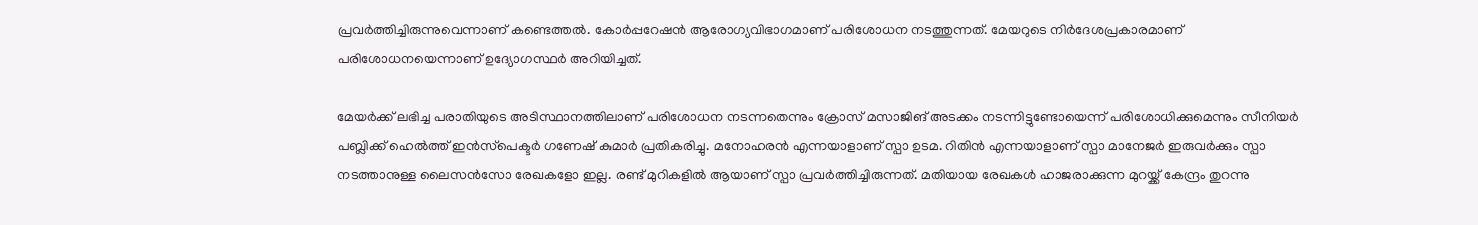പ്രവര്‍ത്തിച്ചിരുന്നുവെന്നാണ് കണ്ടെത്തല്‍. കോര്‍പ്പറേഷന്‍ ആരോഗ്യവിഭാഗമാണ് പരിശോധന നടത്തുന്നത്. മേയറുടെ നിര്‍ദേശപ്രകാരമാണ് പരിശോധനയെന്നാണ് ഉദ്യോഗസ്ഥര്‍ അറിയിച്ചത്.

മേയര്‍ക്ക് ലഭിച്ച പരാതിയുടെ അടിസ്ഥാനത്തിലാണ് പരിശോധന നടന്നതെന്നും ക്രോസ് മസാജിങ് അടക്കം നടന്നിട്ടുണ്ടോയെന്ന് പരിശോധിക്കുമെന്നും സീനിയര്‍ പബ്ലിക്ക് ഹെല്‍ത്ത് ഇന്‍സ്‌പെക്ടര്‍ ഗണേഷ് കുമാര്‍ പ്രതികരിച്ചു. മനോഹരന്‍ എന്നയാളാണ് സ്പാ ഉടമ. റിതിന്‍ എന്നയാളാണ് സ്പാ മാനേജര്‍ ഇരുവര്‍ക്കും സ്പാ നടത്താനുള്ള ലൈസന്‍സോ രേഖകളോ ഇല്ല. രണ്ട് മുറികളില്‍ ആയാണ് സ്പാ പ്രവര്‍ത്തിച്ചിരുന്നത്. മതിയായ രേഖകള്‍ ഹാജരാക്കുന്ന മുറയ്ക്ക് കേന്ദ്രം തുറന്നു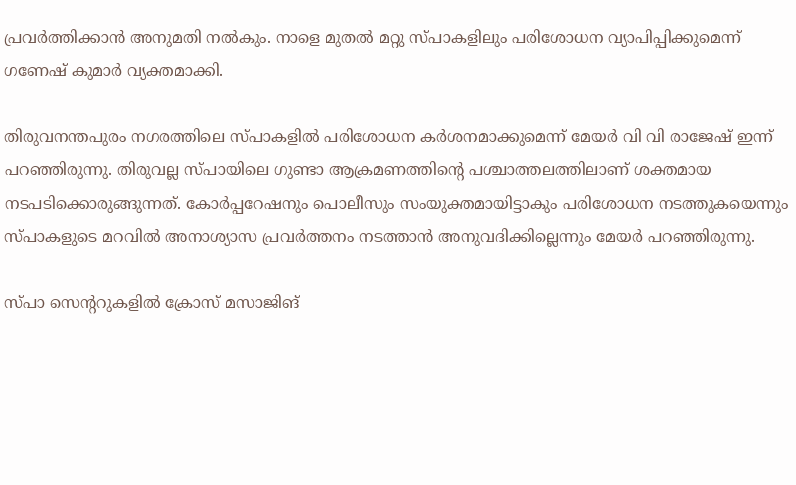പ്രവര്‍ത്തിക്കാന്‍ അനുമതി നല്‍കും. നാളെ മുതല്‍ മറ്റു സ്പാകളിലും പരിശോധന വ്യാപിപ്പിക്കുമെന്ന് ഗണേഷ് കുമാര്‍ വ്യക്തമാക്കി.

തിരുവനന്തപുരം നഗരത്തിലെ സ്പാകളില്‍ പരിശോധന കര്‍ശനമാക്കുമെന്ന് മേയര്‍ വി വി രാജേഷ് ഇന്ന് പറഞ്ഞിരുന്നു. തിരുവല്ല സ്പായിലെ ഗുണ്ടാ ആക്രമണത്തിന്റെ പശ്ചാത്തലത്തിലാണ് ശക്തമായ നടപടിക്കൊരുങ്ങുന്നത്. കോര്‍പ്പറേഷനും പൊലീസും സംയുക്തമായിട്ടാകും പരിശോധന നടത്തുകയെന്നും സ്പാകളുടെ മറവില്‍ അനാശ്യാസ പ്രവര്‍ത്തനം നടത്താന്‍ അനുവദിക്കില്ലെന്നും മേയര്‍ പറഞ്ഞിരുന്നു.

സ്പാ സെന്ററുകളില്‍ ക്രോസ് മസാജിങ്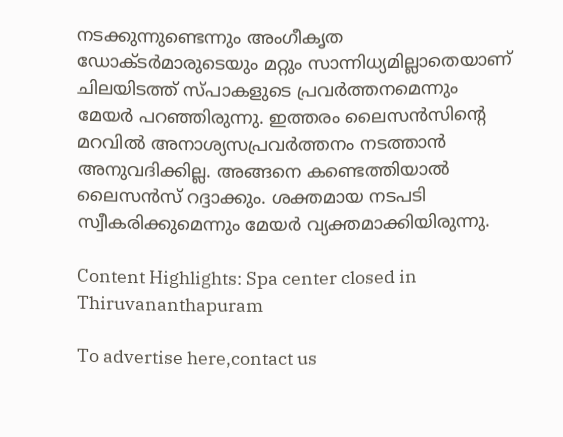നടക്കുന്നുണ്ടെന്നും അംഗീകൃത ഡോക്ടര്‍മാരുടെയും മറ്റും സാന്നിധ്യമില്ലാതെയാണ് ചിലയിടത്ത് സ്പാകളുടെ പ്രവര്‍ത്തനമെന്നും മേയര്‍ പറഞ്ഞിരുന്നു. ഇത്തരം ലൈസന്‍സിന്റെ മറവില്‍ അനാശ്യസപ്രവര്‍ത്തനം നടത്താന്‍ അനുവദിക്കില്ല. അങ്ങനെ കണ്ടെത്തിയാല്‍ ലൈസന്‍സ് റദ്ദാക്കും. ശക്തമായ നടപടി സ്വീകരിക്കുമെന്നും മേയര്‍ വ്യക്തമാക്കിയിരുന്നു.

Content Highlights: Spa center closed in Thiruvananthapuram

To advertise here,contact us